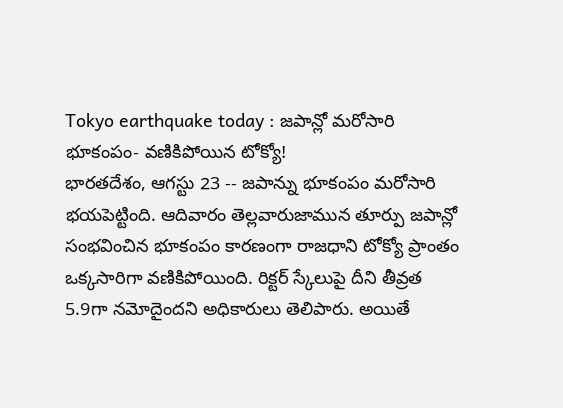Tokyo earthquake today : జపాన్లో మరోసారి భూకంపం- వణికిపోయిన టోక్యో!
భారతదేశం, ఆగస్టు 23 -- జపాన్ను భూకంపం మరోసారి భయపెట్టింది. ఆదివారం తెల్లవారుజామున తూర్పు జపాన్లో సంభవించిన భూకంపం కారణంగా రాజధాని టోక్యో ప్రాంతం ఒక్కసారిగా వణికిపోయింది. రిక్టర్ స్కేలుపై దీని తీవ్రత 5.9గా నమోదైందని అధికారులు తెలిపారు. అయితే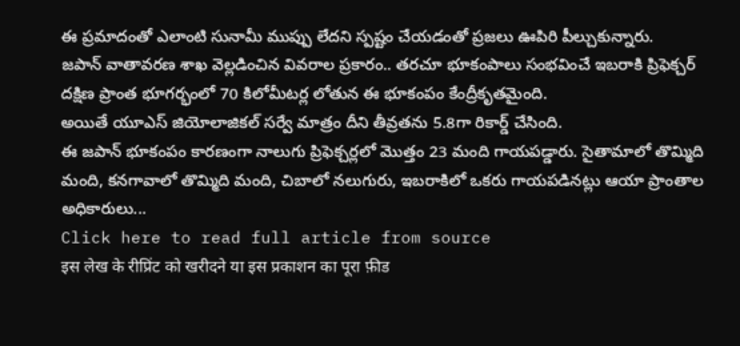ఈ ప్రమాదంతో ఎలాంటి సునామీ ముప్పు లేదని స్పష్టం చేయడంతో ప్రజలు ఊపిరి పీల్చుకున్నారు.
జపాన్ వాతావరణ శాఖ వెల్లడించిన వివరాల ప్రకారం.. తరచూ భూకంపాలు సంభవించే ఇబరాకి ప్రిఫెక్చర్ దక్షిణ ప్రాంత భూగర్భంలో 70 కిలోమీటర్ల లోతున ఈ భూకంపం కేంద్రీకృతమైంది.
అయితే యూఎస్ జియోలాజికల్ సర్వే మాత్రం దీని తీవ్రతను 5.8గా రికార్డ్ చేసింది.
ఈ జపాన్ భూకంపం కారణంగా నాలుగు ప్రిఫెక్చర్లలో మొత్తం 23 మంది గాయపడ్డారు. సైతామాలో తొమ్మిది మంది, కనగావాలో తొమ్మిది మంది, చిబాలో నలుగురు, ఇబరాకిలో ఒకరు గాయపడినట్లు ఆయా ప్రాంతాల అధికారులు...
Click here to read full article from source
इस लेख के रीप्रिंट को खरीदने या इस प्रकाशन का पूरा फ़ीड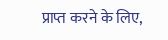प्राप्त करने के लिए,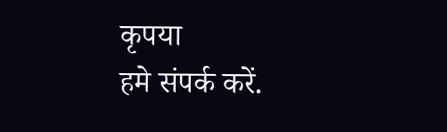कृपया
हमे संपर्क करें.